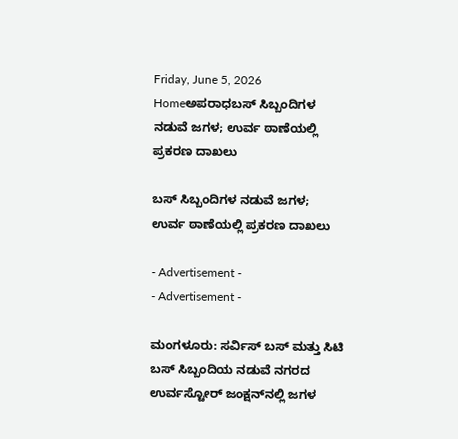Friday, June 5, 2026
Homeಅಪರಾಧಬಸ್‌ ಸಿಬ್ಬಂದಿಗಳ ನಡುವೆ ಜಗಳ; ಉರ್ವ ಠಾಣೆಯಲ್ಲಿ ಪ್ರಕರಣ ದಾಖಲು

ಬಸ್‌ ಸಿಬ್ಬಂದಿಗಳ ನಡುವೆ ಜಗಳ; ಉರ್ವ ಠಾಣೆಯಲ್ಲಿ ಪ್ರಕರಣ ದಾಖಲು

- Advertisement -
- Advertisement -

ಮಂಗಳೂರು: ಸರ್ವಿಸ್‌ ಬಸ್‌ ಮತ್ತು ಸಿಟಿ ಬಸ್ ಸಿಬ್ಬಂದಿಯ ನಡುವೆ ನಗರದ ಉರ್ವಸ್ಟೋರ್‌ ಜಂಕ್ಷನ್‌ನಲ್ಲಿ ಜಗಳ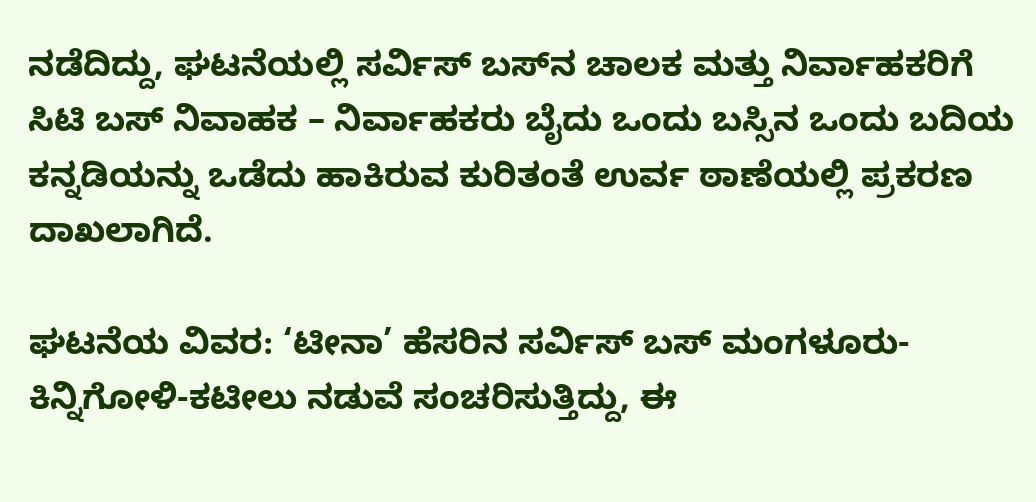ನಡೆದಿದ್ದು, ಘಟನೆಯಲ್ಲಿ ಸರ್ವಿಸ್‌ ಬಸ್‌ನ ಚಾಲಕ ಮತ್ತು ನಿರ್ವಾಹಕರಿಗೆ ಸಿಟಿ ಬಸ್‌ ನಿವಾಹಕ – ನಿರ್ವಾಹಕರು ಬೈದು ಒಂದು ಬಸ್ಸಿನ ಒಂದು ಬದಿಯ ಕನ್ನಡಿಯನ್ನು ಒಡೆದು ಹಾಕಿರುವ ಕುರಿತಂತೆ ಉರ್ವ ಠಾಣೆಯಲ್ಲಿ ಪ್ರಕರಣ ದಾಖಲಾಗಿದೆ.

ಘಟನೆಯ ವಿವರ: ‘ಟೀನಾ’ ಹೆಸರಿನ ಸರ್ವಿಸ್‌ ಬಸ್‌ ಮಂಗಳೂರು-ಕಿನ್ನಿಗೋಳಿ-ಕಟೀಲು ನಡುವೆ ಸಂಚರಿಸುತ್ತಿದ್ದು, ಈ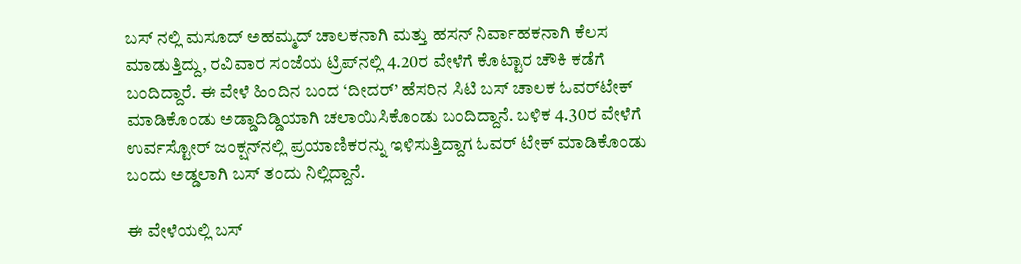ಬಸ್ ನಲ್ಲಿ ಮಸೂದ್‌ ಅಹಮ್ಮದ್‌ ಚಾಲಕನಾಗಿ ಮತ್ತು ಹಸನ್‌ ನಿರ್ವಾಹಕನಾಗಿ ಕೆಲಸ ಮಾಡುತ್ತಿದ್ದು, ರವಿವಾರ ಸಂಜೆಯ ಟ್ರಿಪ್‌ನಲ್ಲಿ 4.20ರ ವೇಳೆಗೆ ಕೊಟ್ಟಾರ ಚೌಕಿ ಕಡೆಗೆ ಬಂದಿದ್ದಾರೆ. ಈ ವೇಳೆ ಹಿಂದಿನ ಬಂದ ‘ದೀದರ್‌’ ಹೆಸರಿನ ಸಿಟಿ ಬಸ್‌ ಚಾಲಕ ಓವರ್‌ಟೇಕ್‌ ಮಾಡಿಕೊಂಡು ಅಡ್ಡಾದಿಡ್ಡಿಯಾಗಿ ಚಲಾಯಿಸಿಕೊಂಡು ಬಂದಿದ್ದಾನೆ. ಬಳಿಕ 4.30ರ ವೇಳೆಗೆ ಉರ್ವಸ್ಟೋರ್‌ ಜಂಕ್ಷನ್‌ನಲ್ಲಿ ಪ್ರಯಾಣಿಕರನ್ನು ಇಳಿಸುತ್ತಿದ್ದಾಗ ಓವರ್‌ ಟೇಕ್‌ ಮಾಡಿಕೊಂಡು ಬಂದು ಅಡ್ಡಲಾಗಿ ಬಸ್‌ ತಂದು ನಿಲ್ಲಿದ್ದಾನೆ.

ಈ ವೇಳೆಯಲ್ಲಿ ಬಸ್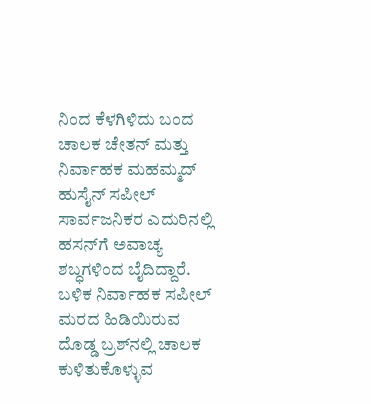ನಿಂದ ಕೆಳಗಿಳಿದು ಬಂದ ಚಾಲಕ ಚೇತನ್‌ ಮತ್ತು ನಿರ್ವಾಹಕ ಮಹಮ್ಮದ್‌ ಹುಸೈನ್‌ ಸಪೀಲ್‌ ಸಾರ್ವಜನಿಕರ ಎದುರಿನಲ್ಲಿ ಹಸನ್‌ಗೆ ಅವಾಚ್ಯ ಶಬ್ಧಗಳಿಂದ ಬೈದಿದ್ದಾರೆ. ಬಳಿಕ ನಿರ್ವಾಹಕ ಸಪೀಲ್‌ ಮರದ ಹಿಡಿಯಿರುವ ದೊಡ್ಡ ಬ್ರಶ್‌ನಲ್ಲಿ ಚಾಲಕ ಕುಳಿತುಕೊಳ್ಳುವ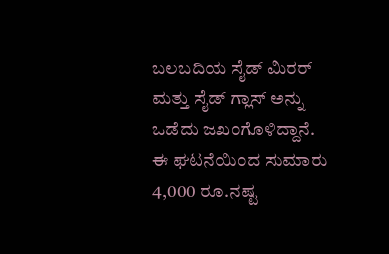ಬಲಬದಿಯ ಸೈಡ್‌ ಮಿರರ್‌ ಮತ್ತು ಸೈಡ್‌ ಗ್ಲಾಸ್‌ ಅನ್ನು ಒಡೆದು ಜಖಂಗೊಳಿದ್ದಾನೆ. ಈ ಘಟನೆಯಿಂದ ಸುಮಾರು 4,000 ರೂ.ನಷ್ಟ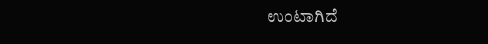ಉಂಟಾಗಿದೆ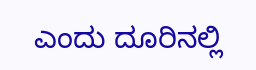ಎಂದು ದೂರಿನಲ್ಲಿ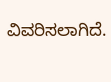ವಿವರಿಸಲಾಗಿದೆ.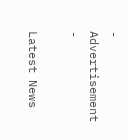- Advertisement -

Latest News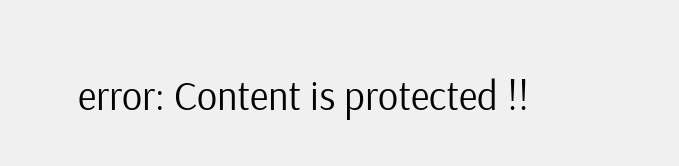error: Content is protected !!